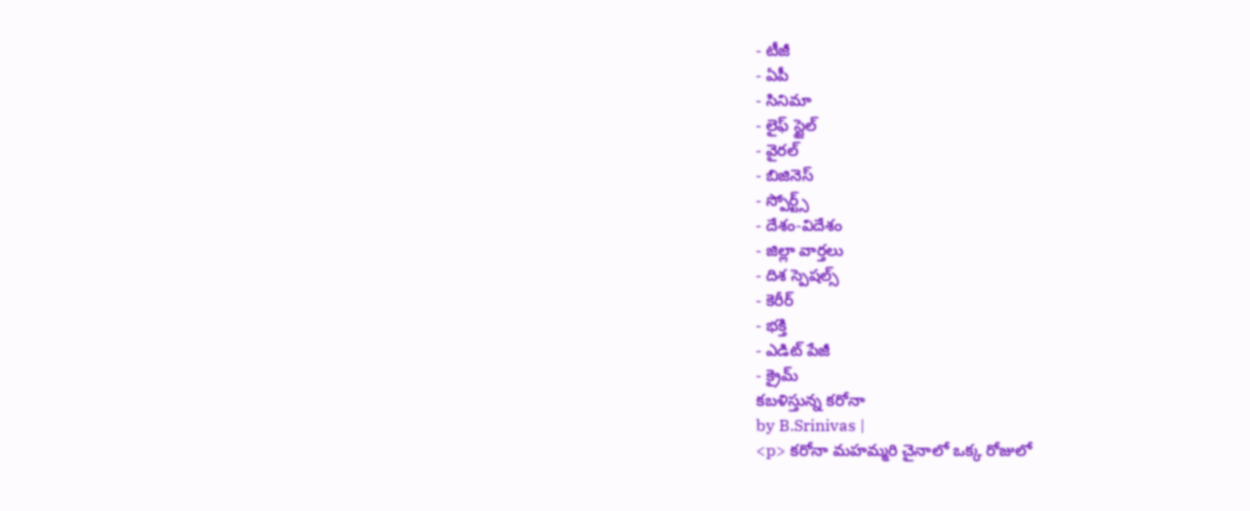- టీజీ
- ఏపీ
- సినిమా
- లైఫ్ స్టైల్
- వైరల్
- బిజినెస్
- స్పోర్ట్స్
- దేశం-విదేశం
- జిల్లా వార్తలు
- దిశ స్పెషల్స్
- కెరీర్
- భక్తి
- ఎడిట్ పేజీ
- క్రైమ్
కబళిస్తున్న కరోనా
by B.Srinivas |
<p> కరోనా మహమ్మరి చైనాలో ఒక్క రోజులో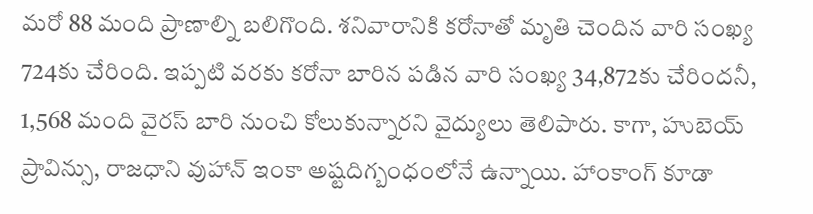మరో 88 మంది ప్రాణాల్ని బలిగొంది. శనివారానికి కరోనాతో మృతి చెందిన వారి సంఖ్య 724కు చేరింది. ఇప్పటి వరకు కరోనా బారిన పడిన వారి సంఖ్య 34,872కు చేరిందనీ, 1,568 మంది వైరస్ బారి నుంచి కోలుకున్నారని వైద్యులు తెలిపారు. కాగా, హుబెయ్ ప్రావిన్సు, రాజధాని వుహాన్ ఇంకా అష్టదిగ్బంధంలోనే ఉన్నాయి. హాంకాంగ్ కూడా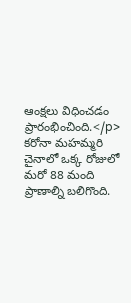ఆంక్షలు విధించడం ప్రారంభించింది.</p>
కరోనా మహమ్మరి చైనాలో ఒక్క రోజులో మరో 88 మంది ప్రాణాల్ని బలిగొంది.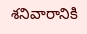శనివారానికి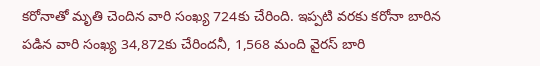కరోనాతో మృతి చెందిన వారి సంఖ్య 724కు చేరింది. ఇప్పటి వరకు కరోనా బారిన పడిన వారి సంఖ్య 34,872కు చేరిందనీ, 1,568 మంది వైరస్ బారి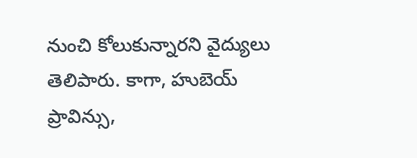నుంచి కోలుకున్నారని వైద్యులు తెలిపారు. కాగా, హుబెయ్ ప్రావిన్సు,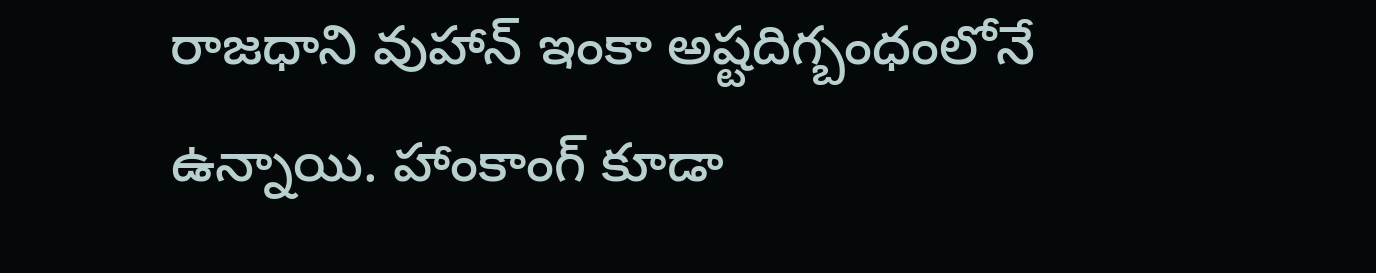రాజధాని వుహాన్ ఇంకా అష్టదిగ్బంధంలోనే ఉన్నాయి. హాంకాంగ్ కూడా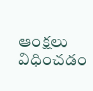ఆంక్షలు విధించడం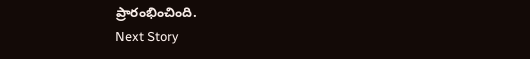ప్రారంభించింది.
Next Story